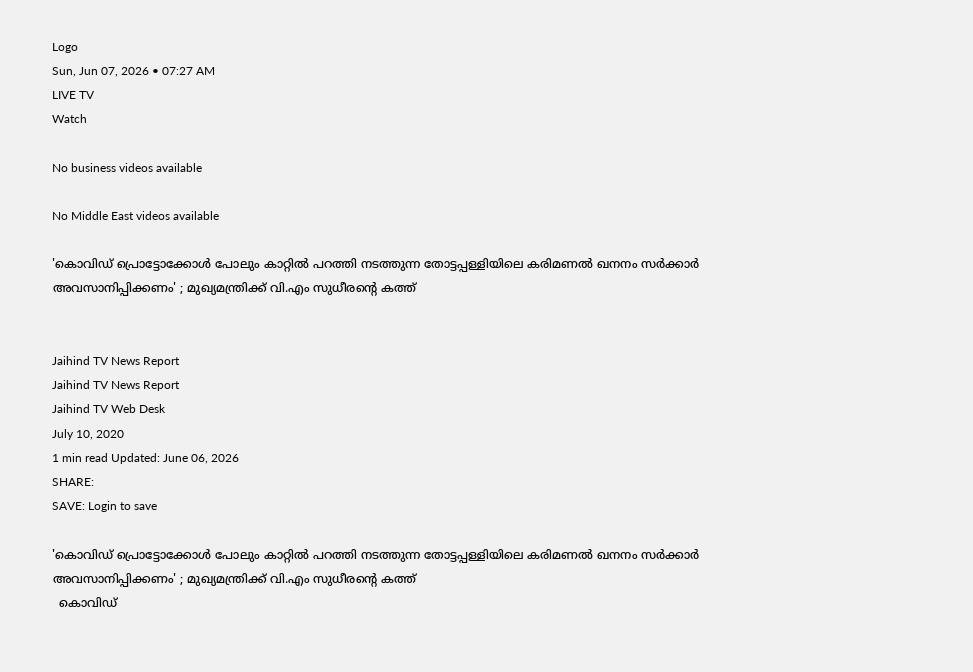Logo
Sun, Jun 07, 2026 • 07:27 AM
LIVE TV
Watch

No business videos available

No Middle East videos available

'കൊവിഡ് പ്രൊട്ടോക്കോള്‍ പോലും കാറ്റില്‍ പറത്തി നടത്തുന്ന തോട്ടപ്പള്ളിയിലെ കരിമണല്‍ ഖനനം സർക്കാർ അവസാനിപ്പിക്കണം' ; മുഖ്യമന്ത്രിക്ക് വി.എം സുധീരന്‍റെ കത്ത്


Jaihind TV News Report
Jaihind TV News Report
Jaihind TV Web Desk
July 10, 2020
1 min read Updated: June 06, 2026
SHARE:
SAVE: Login to save

'കൊവിഡ് പ്രൊട്ടോക്കോള്‍ പോലും കാറ്റില്‍ പറത്തി നടത്തുന്ന തോട്ടപ്പള്ളിയിലെ കരിമണല്‍ ഖനനം സർക്കാർ അവസാനിപ്പിക്കണം' ; മുഖ്യമന്ത്രിക്ക് വി.എം സുധീരന്‍റെ കത്ത്
  കൊവിഡ്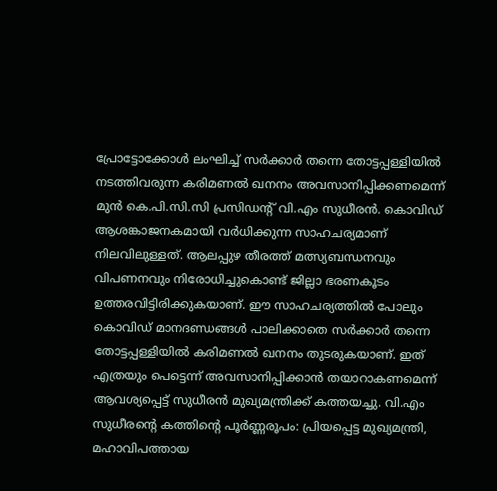പ്രോട്ടോക്കോള്‍ ലംഘിച്ച് സര്‍ക്കാര്‍ തന്നെ തോട്ടപ്പള്ളിയില്‍ നടത്തിവരുന്ന കരിമണല്‍ ഖനനം അവസാനിപ്പിക്കണമെന്ന് മുന്‍ കെ.പി.സി.സി പ്രസിഡന്‍റ് വി.എം സുധീരന്‍. കൊവിഡ് ആശങ്കാജനകമായി വർധിക്കുന്ന സാഹചര്യമാണ് നിലവിലുള്ളത്. ആലപ്പുഴ തീരത്ത് മത്സ്യബന്ധനവും വിപണനവും നിരോധിച്ചുകൊണ്ട് ജില്ലാ ഭരണകൂടം ഉത്തരവിട്ടിരിക്കുകയാണ്. ഈ സാഹചര്യത്തില്‍ പോലും കൊവിഡ് മാനദണ്ഡങ്ങള്‍ പാലിക്കാതെ സർക്കാർ തന്നെ തോട്ടപ്പള്ളിയില്‍ കരിമണല്‍ ഖനനം തുടരുകയാണ്. ഇത് എത്രയും പെട്ടെന്ന് അവസാനിപ്പിക്കാന്‍ തയാറാകണമെന്ന് ആവശ്യപ്പെട്ട് സുധീരന്‍ മുഖ്യമന്ത്രിക്ക് കത്തയച്ചു. വി.എം സുധീരന്‍റെ കത്തിന്‍റെ പൂർണ്ണരൂപം: പ്രിയപ്പെട്ട മുഖ്യമന്ത്രി, മഹാവിപത്തായ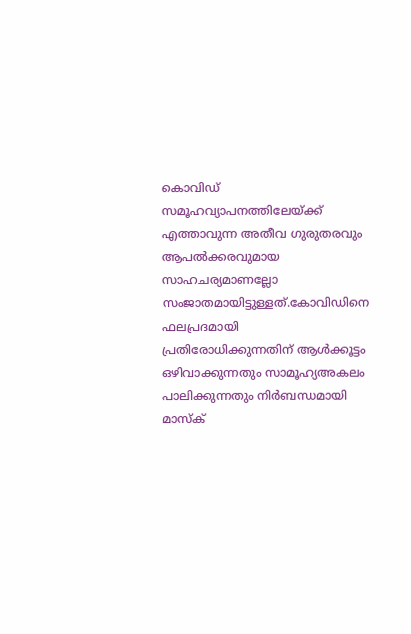കൊവിഡ് സമൂഹവ്യാപനത്തിലേയ്ക്ക് എത്താവുന്ന അതീവ ഗുരുതരവും ആപല്‍ക്കരവുമായ സാഹചര്യമാണല്ലോ സംജാതമായിട്ടുള്ളത്.കോവിഡിനെ ഫലപ്രദമായി പ്രതിരോധിക്കുന്നതിന് ആള്‍ക്കൂട്ടം ഒഴിവാക്കുന്നതും സാമൂഹ്യഅകലം പാലിക്കുന്നതും നിര്‍ബന്ധമായി മാസ്‌ക്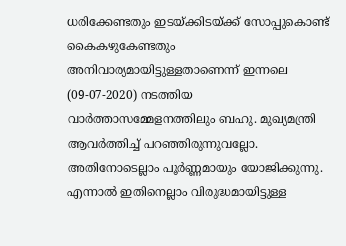ധരിക്കേണ്ടതും ഇടയ്ക്കിടയ്ക്ക് സോപ്പുകൊണ്ട് കൈകഴുകേണ്ടതും അനിവാര്യമായിട്ടുള്ളതാണെന്ന് ഇന്നലെ (09-07-2020) നടത്തിയ വാര്‍ത്താസമ്മേളനത്തിലും ബഹു. മുഖ്യമന്ത്രി ആവര്‍ത്തിച്ച് പറഞ്ഞിരുന്നുവല്ലോ. അതിനോടെല്ലാം പൂര്‍ണ്ണമായും യോജിക്കുന്നു. എന്നാല്‍ ഇതിനെല്ലാം വിരുദ്ധമായിട്ടുള്ള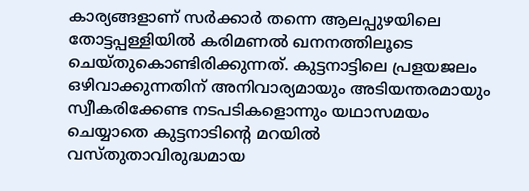കാര്യങ്ങളാണ് സര്‍ക്കാര്‍ തന്നെ ആലപ്പുഴയിലെ തോട്ടപ്പള്ളിയില്‍ കരിമണല്‍ ഖനനത്തിലൂടെ ചെയ്തുകൊണ്ടിരിക്കുന്നത്. കുട്ടനാട്ടിലെ പ്രളയജലം ഒഴിവാക്കുന്നതിന് അനിവാര്യമായും അടിയന്തരമായും സ്വീകരിക്കേണ്ട നടപടികളൊന്നും യഥാസമയം ചെയ്യാതെ കുട്ടനാടിന്‍റെ മറയില്‍ വസ്തുതാവിരുദ്ധമായ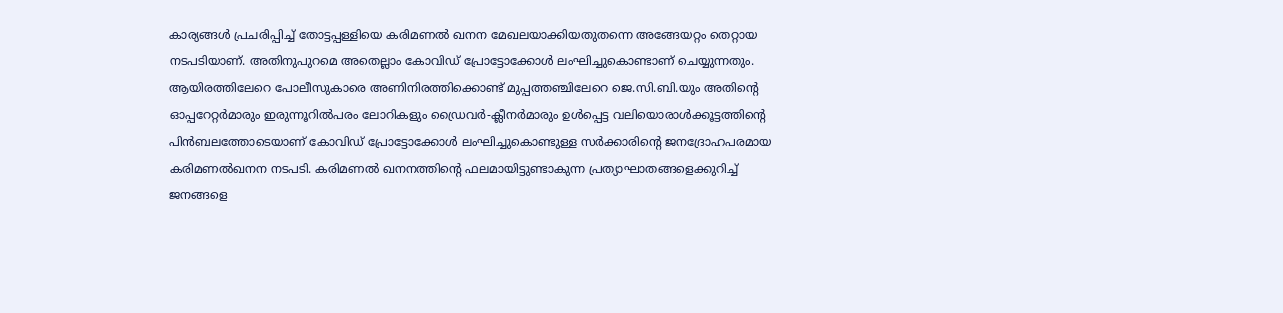കാര്യങ്ങള്‍ പ്രചരിപ്പിച്ച് തോട്ടപ്പള്ളിയെ കരിമണല്‍ ഖനന മേഖലയാക്കിയതുതന്നെ അങ്ങേയറ്റം തെറ്റായ നടപടിയാണ്. അതിനുപുറമെ അതെല്ലാം കോവിഡ് പ്രോട്ടോക്കോള്‍ ലംഘിച്ചുകൊണ്ടാണ് ചെയ്യുന്നതും. ആയിരത്തിലേറെ പോലീസുകാരെ അണിനിരത്തിക്കൊണ്ട് മുപ്പത്തഞ്ചിലേറെ ജെ.സി.ബി.യും അതിന്‍റെ ഓപ്പറേറ്റര്‍മാരും ഇരുന്നൂറില്‍പരം ലോറികളും ഡ്രൈവര്‍-ക്ലീനര്‍മാരും ഉള്‍പ്പെട്ട വലിയൊരാള്‍ക്കൂട്ടത്തിന്‍റെ പിന്‍ബലത്തോടെയാണ് കോവിഡ് പ്രോട്ടോക്കോള്‍ ലംഘിച്ചുകൊണ്ടുള്ള സര്‍ക്കാരിന്‍റെ ജനദ്രോഹപരമായ കരിമണല്‍ഖനന നടപടി. കരിമണല്‍ ഖനനത്തിന്‍റെ ഫലമായിട്ടുണ്ടാകുന്ന പ്രത്യാഘാതങ്ങളെക്കുറിച്ച് ജനങ്ങളെ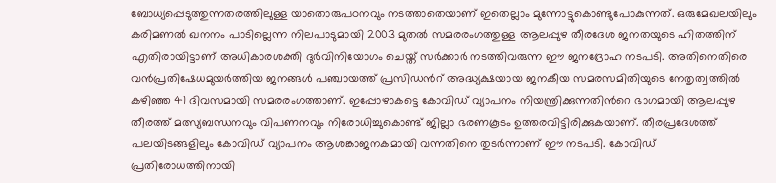ബോധ്യപ്പെടുത്തുന്നതരത്തിലുള്ള യാതൊരുപഠനവും നടത്താതെയാണ് ഇതെല്ലാം മുന്നോട്ടുകൊണ്ടുപോകുന്നത്. ഒരുമേഖലയിലും കരിമണല്‍ ഖനനം പാടില്ലെന്ന നിലപാടുമായി 2003 മുതല്‍ സമരരംഗത്തുള്ള ആലപ്പുഴ തീരദേശ ജനതയുടെ ഹിതത്തിന് എതിരായിട്ടാണ് അധികാരശക്തി ദുര്‍വിനിയോഗം ചെയ്ത് സര്‍ക്കാര്‍ നടത്തിവരുന്ന ഈ ജനദ്രോഹ നടപടി. അതിനെതിരെ വന്‍പ്രതിഷേധമുയര്‍ത്തിയ ജനങ്ങള്‍ പഞ്ചായത്ത് പ്രസിഡന്‍റ് അദ്ധ്യക്ഷയായ ജനകീയ സമരസമിതിയുടെ നേതൃത്വത്തില്‍ കഴിഞ്ഞ 41 ദിവസമായി സമരരംഗത്താണ്. ഇപ്പോഴാകട്ടെ കോവിഡ് വ്യാപനം നിയന്ത്രിക്കുന്നതിന്‍റെ ഭാഗമായി ആലപ്പുഴ തീരത്ത് മത്സ്യബന്ധനവും വിപണനവും നിരോധിച്ചുകൊണ്ട് ജില്ലാ ഭരണകൂടം ഉത്തരവിട്ടിരിക്കുകയാണ്. തീരപ്രദേശത്ത് പലയിടങ്ങളിലും കോവിഡ്‌ വ്യാപനം ആശങ്കാജനകമായി വന്നതിനെ തുടര്‍ന്നാണ് ഈ നടപടി. കോവിഡ് പ്രതിരോധത്തിനായി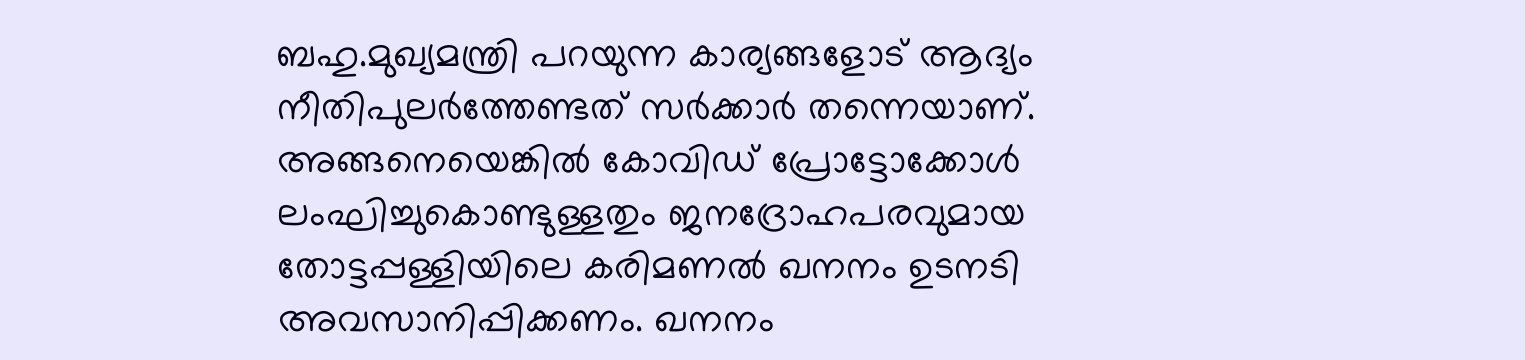ബഹു.മുഖ്യമന്ത്രി പറയുന്ന കാര്യങ്ങളോട് ആദ്യം നീതിപുലര്‍ത്തേണ്ടത് സര്‍ക്കാര്‍ തന്നെയാണ്. അങ്ങനെയെങ്കില്‍ കോവിഡ് പ്രോട്ടോക്കോള്‍ ലംഘിച്ചുകൊണ്ടുള്ളതും ജനദ്രോഹപരവുമായ തോട്ടപ്പള്ളിയിലെ കരിമണല്‍ ഖനനം ഉടനടി അവസാനിപ്പിക്കണം. ഖനനം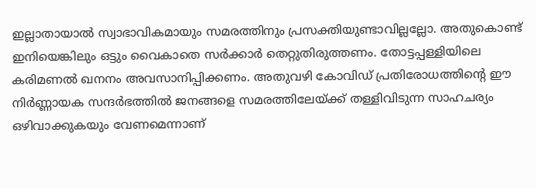ഇല്ലാതായാല്‍ സ്വാഭാവികമായും സമരത്തിനും പ്രസക്തിയുണ്ടാവില്ലല്ലോ. അതുകൊണ്ട് ഇനിയെങ്കിലും ഒട്ടും വൈകാതെ സര്‍ക്കാര്‍ തെറ്റുതിരുത്തണം. തോട്ടപ്പള്ളിയിലെ കരിമണല്‍ ഖനനം അവസാനിപ്പിക്കണം. അതുവഴി കോവിഡ് പ്രതിരോധത്തിന്റെ ഈ നിര്‍ണ്ണായക സന്ദര്‍ഭത്തില്‍ ജനങ്ങളെ സമരത്തിലേയ്ക്ക് തള്ളിവിടുന്ന സാഹചര്യം ഒഴിവാക്കുകയും വേണമെന്നാണ്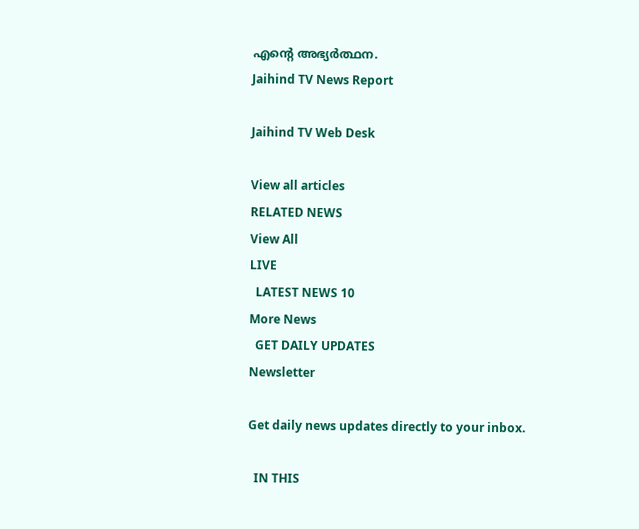എന്‍റെ അഭ്യര്‍ത്ഥന.
Jaihind TV News Report

Jaihind TV Web Desk

View all articles
RELATED NEWS
View All
LIVE
  LATEST NEWS 10
More News
  GET DAILY UPDATES
Newsletter

Get daily news updates directly to your inbox.

  IN THIS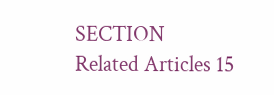SECTION
Related Articles 15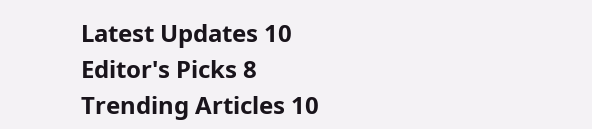Latest Updates 10
Editor's Picks 8
Trending Articles 10